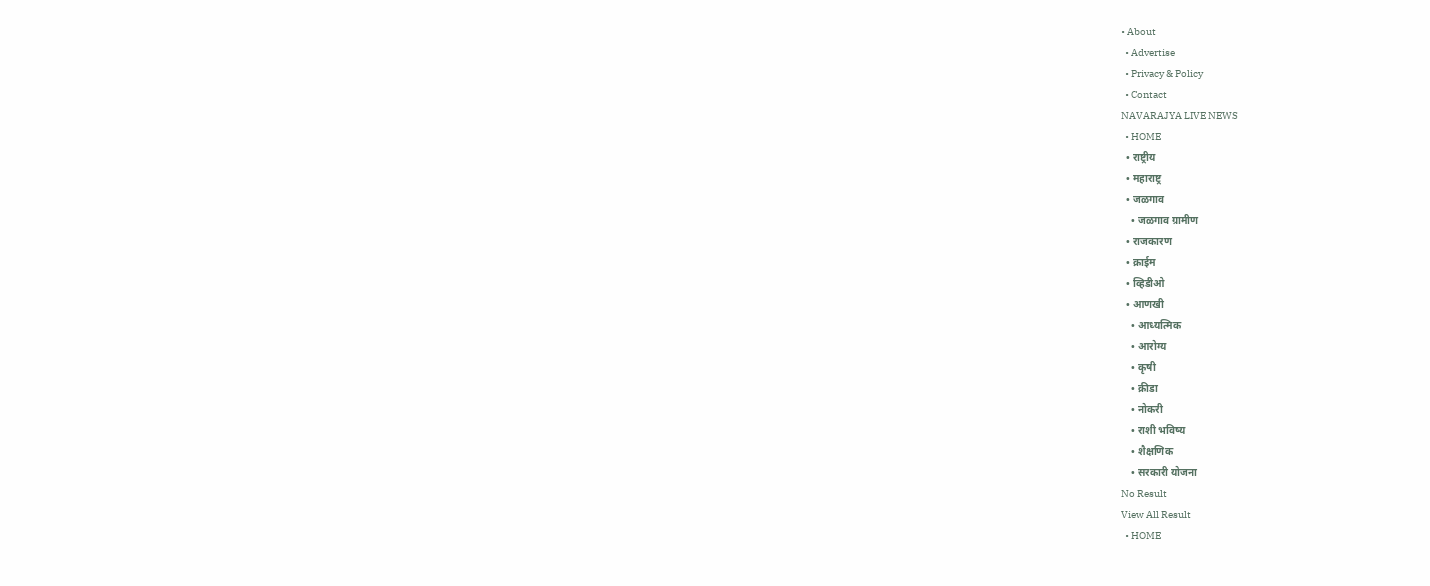• About
  • Advertise
  • Privacy & Policy
  • Contact
NAVARAJYA LIVE NEWS
  • HOME
  • राष्ट्रीय
  • महाराष्ट्र
  • जळगाव
    • जळगाव ग्रामीण
  • राजकारण
  • क्राईम
  • व्हिडीओ
  • आणखी
    • आध्यत्मिक
    • आरोग्य
    • कृषी
    • क्रीडा
    • नोकरी
    • राशी भविष्य
    • शैक्षणिक
    • सरकारी योजना
No Result
View All Result
  • HOME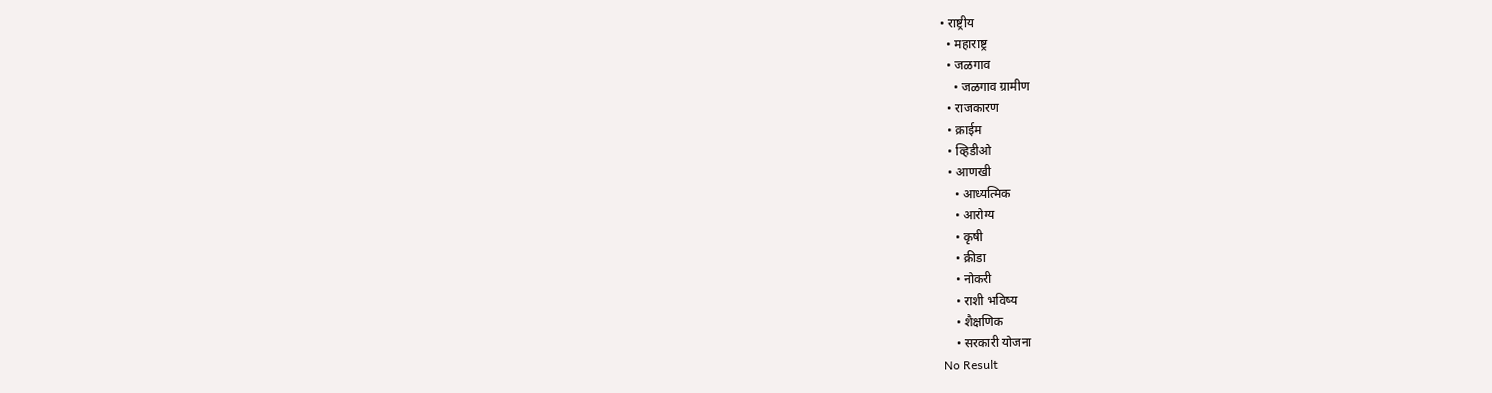• राष्ट्रीय
  • महाराष्ट्र
  • जळगाव
    • जळगाव ग्रामीण
  • राजकारण
  • क्राईम
  • व्हिडीओ
  • आणखी
    • आध्यत्मिक
    • आरोग्य
    • कृषी
    • क्रीडा
    • नोकरी
    • राशी भविष्य
    • शैक्षणिक
    • सरकारी योजना
No Result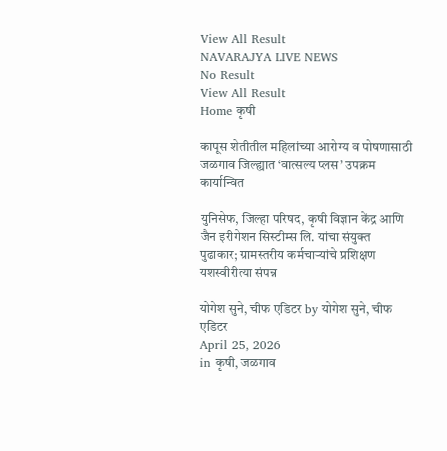View All Result
NAVARAJYA LIVE NEWS
No Result
View All Result
Home कृषी

कापूस शेतीतील महिलांच्या आरोग्य व पोषणासाठी जळगाव जिल्ह्यात ‘वात्सल्य प्लस’ उपक्रम कार्यान्वित

युनिसेफ, जिल्हा परिषद, कृषी विज्ञान केंद्र आणि जैन इरीगेशन सिस्टीम्स लि. यांचा संयुक्त पुढाकार; ग्रामस्तरीय कर्मचाऱ्यांचे प्रशिक्षण यशस्वीरीत्या संपन्न

योगेश सुने, चीफ एडिटर by योगेश सुने, चीफ एडिटर
April 25, 2026
in कृषी, जळगाव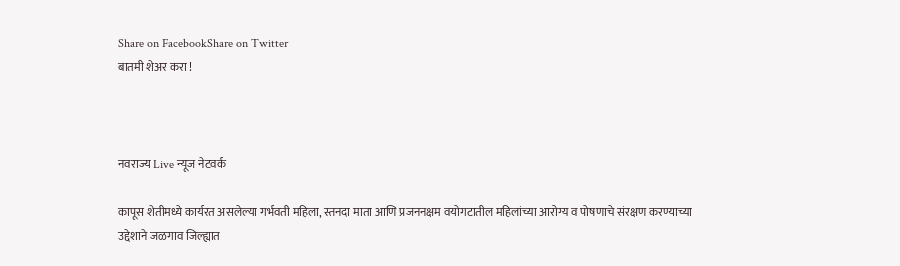Share on FacebookShare on Twitter
बातमी शेअर करा !



नवराज्य Live न्यूज नेटवर्क

कापूस शेतीमध्ये कार्यरत असलेल्या गर्भवती महिला, स्तनदा माता आणि प्रजननक्षम वयोगटातील महिलांच्या आरोग्य व पोषणाचे संरक्षण करण्याच्या उद्देशाने जळगाव जिल्ह्यात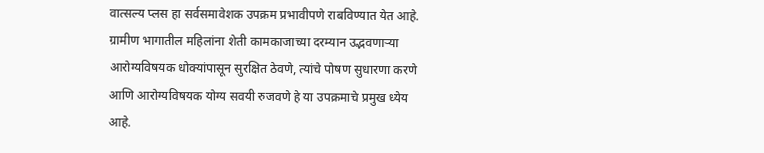वात्सल्य प्लस हा सर्वसमावेशक उपक्रम प्रभावीपणे राबविण्यात येत आहे. ग्रामीण भागातील महिलांना शेती कामकाजाच्या दरम्यान उद्भवणाऱ्या आरोग्यविषयक धोक्यांपासून सुरक्षित ठेवणे, त्यांचे पोषण सुधारणा करणे आणि आरोग्यविषयक योग्य सवयी रुजवणे हे या उपक्रमाचे प्रमुख ध्येय आहे.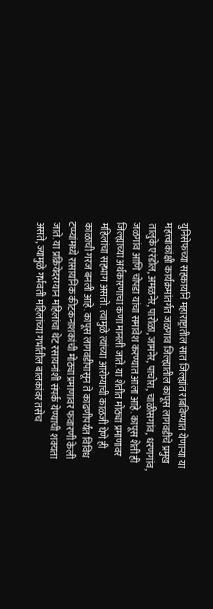युनिसेफच्या सहकार्याने महाराष्ट्रातील सात जिल्ह्यांत राबविण्यात येणाऱ्या या महत्त्वाकांक्षी कार्यक्रमांतर्गत जळगाव जिल्ह्यातील कापूस लागवडीचे प्रमुख तालुके एरंडोल, अमळनेर, पारोळा, जामनेर, पाचोरा, चाळीसगांव, धरणगांव, जळगांव आणि चोपडा यांचा समावेश करण्यात आला आहे. कापूस शेती ही जिल्ह्याच्या अर्थकारणाचा कणा मानली जाते. या शेतीत मोठ्या प्रमाणावर महिलांचा सहभाग असतो. त्यामुळे त्यांच्या आरोग्याची काळजी घेणे ही काळाची गरज बनली आहे. कापूस लागवडीपासून ते काढणीपर्यंत विविध टप्प्यांमध्ये रासायनिक कीटकनाशकांची मोठ्या प्रमाणावर फवारणी केली जाते. या प्रक्रियेदरम्यान महिलांचा थेट रसायनांशी संपर्क येण्याची शक्यता असते, ज्यामुळे गर्भवती महिलांच्या गर्भातील बालकांवर तसेच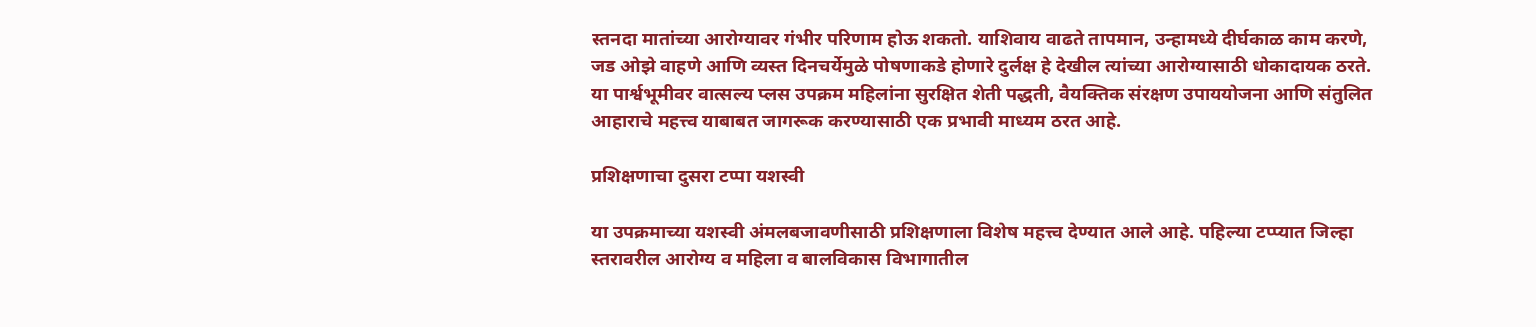स्तनदा मातांच्या आरोग्यावर गंभीर परिणाम होऊ शकतो. याशिवाय वाढते तापमान, उन्हामध्ये दीर्घकाळ काम करणे, जड ओझे वाहणे आणि व्यस्त दिनचर्येमुळे पोषणाकडे होणारे दुर्लक्ष हे देखील त्यांच्या आरोग्यासाठी धोकादायक ठरते. या पार्श्वभूमीवर वात्सल्य प्लस उपक्रम महिलांना सुरक्षित शेती पद्धती, वैयक्तिक संरक्षण उपाययोजना आणि संतुलित आहाराचे महत्त्व याबाबत जागरूक करण्यासाठी एक प्रभावी माध्यम ठरत आहे.

प्रशिक्षणाचा दुसरा टप्पा यशस्वी

या उपक्रमाच्या यशस्वी अंमलबजावणीसाठी प्रशिक्षणाला विशेष महत्त्व देण्यात आले आहे. पहिल्या टप्प्यात जिल्हा स्तरावरील आरोग्य व महिला व बालविकास विभागातील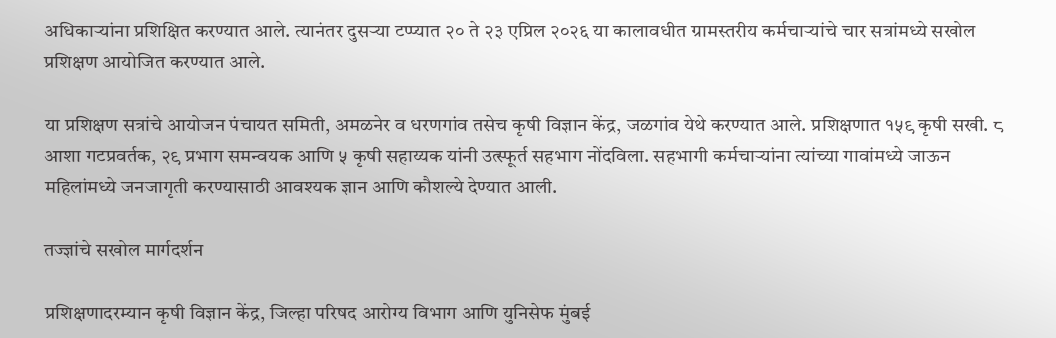अधिकाऱ्यांना प्रशिक्षित करण्यात आले. त्यानंतर दुसऱ्या टप्प्यात २० ते २३ एप्रिल २०२६ या कालावधीत ग्रामस्तरीय कर्मचाऱ्यांचे चार सत्रांमध्ये सखोल प्रशिक्षण आयोजित करण्यात आले.

या प्रशिक्षण सत्रांचे आयोजन पंचायत समिती, अमळनेर व धरणगांव तसेच कृषी विज्ञान केंद्र, जळगांव येथे करण्यात आले. प्रशिक्षणात १५९ कृषी सखी. ८ आशा गटप्रवर्तक, २९ प्रभाग समन्वयक आणि ५ कृषी सहाय्यक यांनी उत्स्फूर्त सहभाग नोंदविला. सहभागी कर्मचाऱ्यांना त्यांच्या गावांमध्ये जाऊन महिलांमध्ये जनजागृती करण्यासाठी आवश्यक ज्ञान आणि कौशल्ये देण्यात आली.

तज्ज्ञांचे सखोल मार्गदर्शन

प्रशिक्षणादरम्यान कृषी विज्ञान केंद्र, जिल्हा परिषद आरोग्य विभाग आणि युनिसेफ मुंबई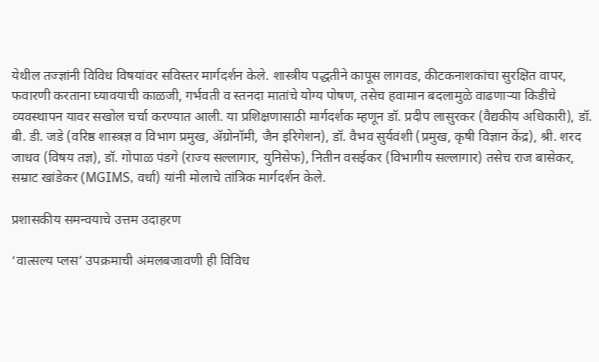येथील तज्ज्ञांनी विविध विषयांवर सविस्तर मार्गदर्शन केले. शास्त्रीय पद्धतीने कापूस लागवड, कीटकनाशकांचा सुरक्षित वापर, फवारणी करताना घ्यावयाची काळजी, गर्भवती व स्तनदा मातांचे योग्य पोषण, तसेच हवामान बदलामुळे वाढणाऱ्या किडींचे व्यवस्थापन यावर सखोल चर्चा करण्यात आली. या प्रशिक्षणासाठी मार्गदर्शक म्हणून डॉ. प्रदीप लासुरकर (वैद्यकीय अधिकारी), डॉ. बी. डी. जडे (वरिष्ठ शास्त्रज्ञ व विभाग प्रमुख, ॲग्रोनॉमी, जैन इरिगेशन), डॉ. वैभव सुर्यवंशी (प्रमुख, कृषी विज्ञान केंद्र), श्री. शरद जाधव (विषय तज्ञ), डॉ. गोपाळ पंडगे (राज्य सल्लागार, युनिसेफ), नितीन वसईकर (विभागीय सल्लागार) तसेच राज बासेकर, सम्राट खांडेकर (MGIMS, वर्धा) यांनी मोलाचे तांत्रिक मार्गदर्शन केले.

प्रशासकीय समन्वयाचे उत्तम उदाहरण

‘वात्सल्य प्लस’ उपक्रमाची अंमलबजावणी ही विविध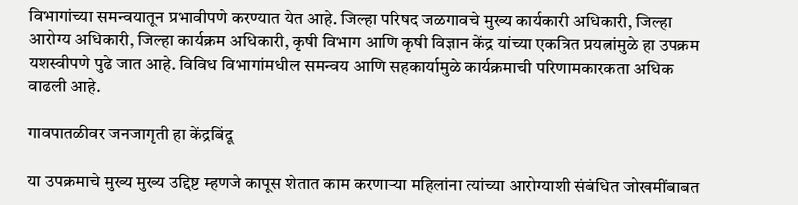विभागांच्या समन्वयातून प्रभावीपणे करण्यात येत आहे. जिल्हा परिषद जळगावचे मुख्य कार्यकारी अधिकारी, जिल्हा आरोग्य अधिकारी, जिल्हा कार्यक्रम अधिकारी, कृषी विभाग आणि कृषी विज्ञान केंद्र यांच्या एकत्रित प्रयत्नांमुळे हा उपक्रम यशस्वीपणे पुढे जात आहे. विविध विभागांमधील समन्वय आणि सहकार्यामुळे कार्यक्रमाची परिणामकारकता अधिक वाढली आहे.

गावपातळीवर जनजागृती हा केंद्रबिंदू

या उपक्रमाचे मुख्य मुख्य उद्दिष्ट म्हणजे कापूस शेतात काम करणाऱ्या महिलांना त्यांच्या आरोग्याशी संबंधित जोखमींबाबत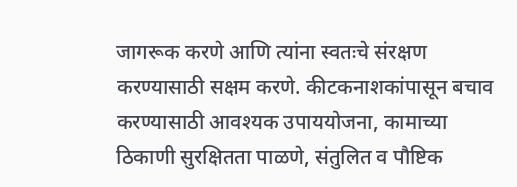जागरूक करणे आणि त्यांना स्वतःचे संरक्षण करण्यासाठी सक्षम करणे. कीटकनाशकांपासून बचाव करण्यासाठी आवश्यक उपाययोजना, कामाच्या ठिकाणी सुरक्षितता पाळणे, संतुलित व पौष्टिक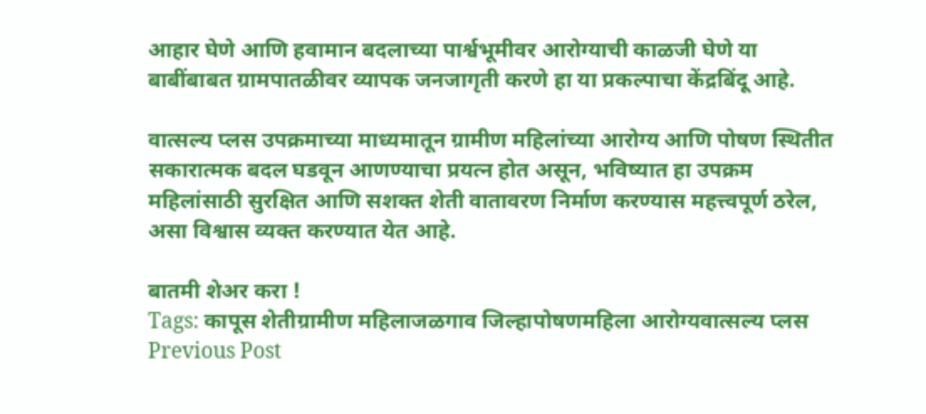आहार घेणे आणि हवामान बदलाच्या पार्श्वभूमीवर आरोग्याची काळजी घेणे या बाबींबाबत ग्रामपातळीवर व्यापक जनजागृती करणे हा या प्रकल्पाचा केंद्रबिंदू आहे.

वात्सल्य प्लस उपक्रमाच्या माध्यमातून ग्रामीण महिलांच्या आरोग्य आणि पोषण स्थितीत सकारात्मक बदल घडवून आणण्याचा प्रयत्न होत असून, भविष्यात हा उपक्रम महिलांसाठी सुरक्षित आणि सशक्त शेती वातावरण निर्माण करण्यास महत्त्वपूर्ण ठरेल, असा विश्वास व्यक्त करण्यात येत आहे.

बातमी शेअर करा !
Tags: कापूस शेतीग्रामीण महिलाजळगाव जिल्हापोषणमहिला आरोग्यवात्सल्य प्लस
Previous Post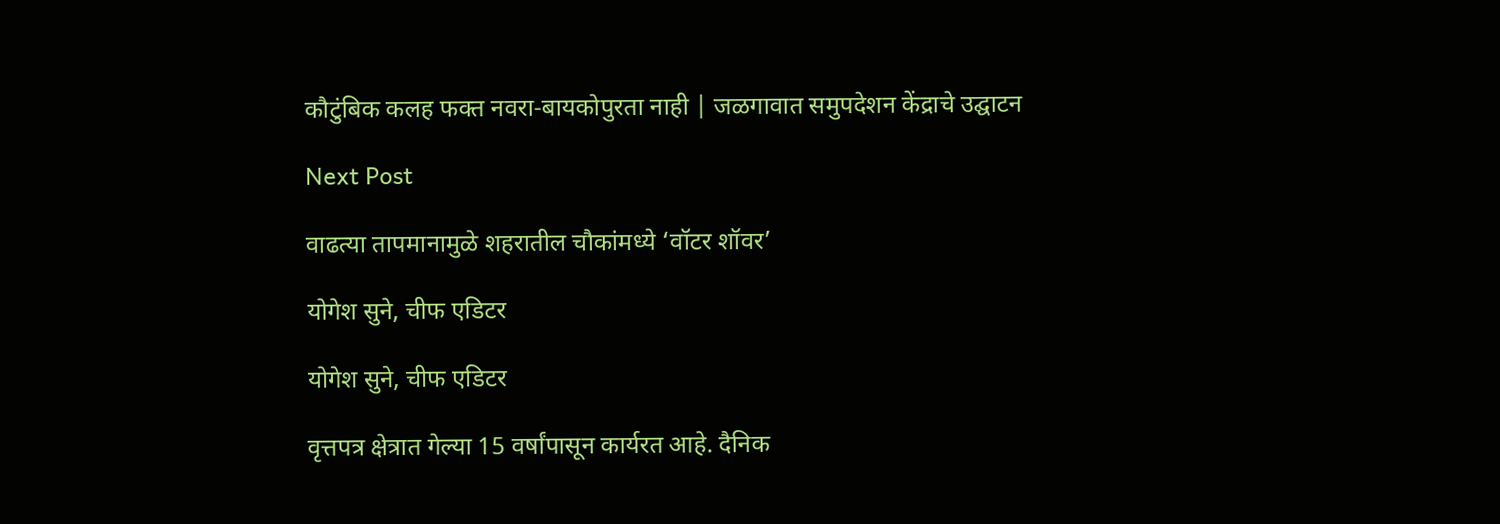कौटुंबिक कलह फक्त नवरा-बायकोपुरता नाही | जळगावात समुपदेशन केंद्राचे उद्घाटन

Next Post

वाढत्या तापमानामुळे शहरातील चौकांमध्ये ‘वॉटर शॉवर’

योगेश सुने, चीफ एडिटर

योगेश सुने, चीफ एडिटर

वृत्तपत्र क्षेत्रात गेल्या 15 वर्षांपासून कार्यरत आहे. दैनिक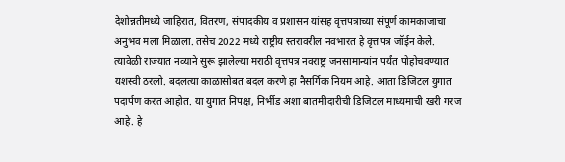देशोन्नतीमध्ये जाहिरात, वितरण, संपादकीय व प्रशासन यांसह वृत्तपत्राच्या संपूर्ण कामकाजाचा अनुभव मला मिळाला. तसेच 2022 मध्ये राष्ट्रीय स्तरावरील नवभारत हे वृत्तपत्र जॉईन केले. त्यावेळी राज्यात नव्याने सुरू झालेल्या मराठी वृत्तपत्र नवराष्ट्र जनसामान्यांन पर्यंत पोहोचवण्यात यशस्वी ठरलो. बदलत्या काळासोबत बदल करणे हा नैसर्गिक नियम आहे. आता डिजिटल युगात पदार्पण करत आहोत. या युगात निपक्ष, निर्भीड अशा बातमीदारीची डिजिटल माध्यमाची खरी गरज आहे. हे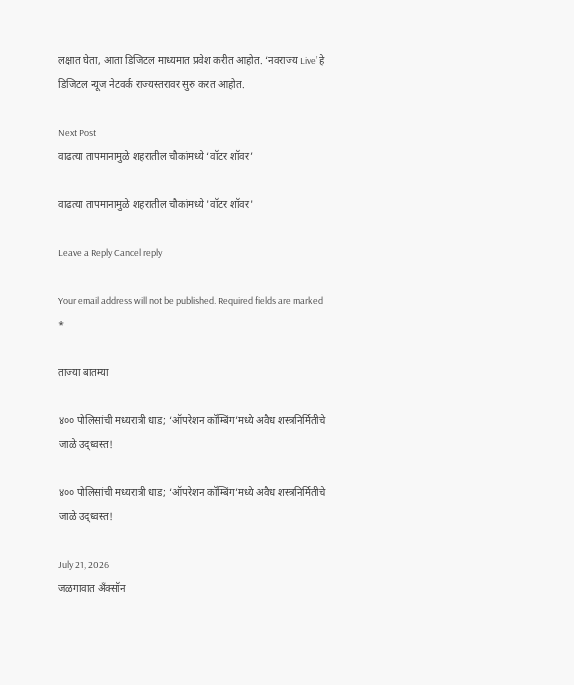लक्षात घेता, आता डिजिटल माध्यमात प्रवेश करीत आहोत. ‘नवराज्य Live’ हे डिजिटल न्यूज नेटवर्क राज्यस्तरावर सुरु करत आहोत.

Next Post
वाढत्या तापमानामुळे शहरातील चौकांमध्ये ‘वॉटर शॉवर’

वाढत्या तापमानामुळे शहरातील चौकांमध्ये 'वॉटर शॉवर'

Leave a Reply Cancel reply

Your email address will not be published. Required fields are marked *

ताज्या बातम्या

४०० पोलिसांची मध्यरात्री धाड; ‘ऑपरेशन कॉम्बिंग’मध्ये अवैध शस्त्रनिर्मितीचे जाळे उद्ध्वस्त!

४०० पोलिसांची मध्यरात्री धाड; ‘ऑपरेशन कॉम्बिंग’मध्ये अवैध शस्त्रनिर्मितीचे जाळे उद्ध्वस्त!

July 21, 2026
जळगावात अँक्सॉन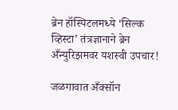ब्रेन हॉस्पिटलमध्ये ‘सिल्क व्हिस्टा’ तंत्रज्ञानाने ब्रेन अँन्युरिझमवर यशस्वी उपचार!

जळगावात अँक्सॉन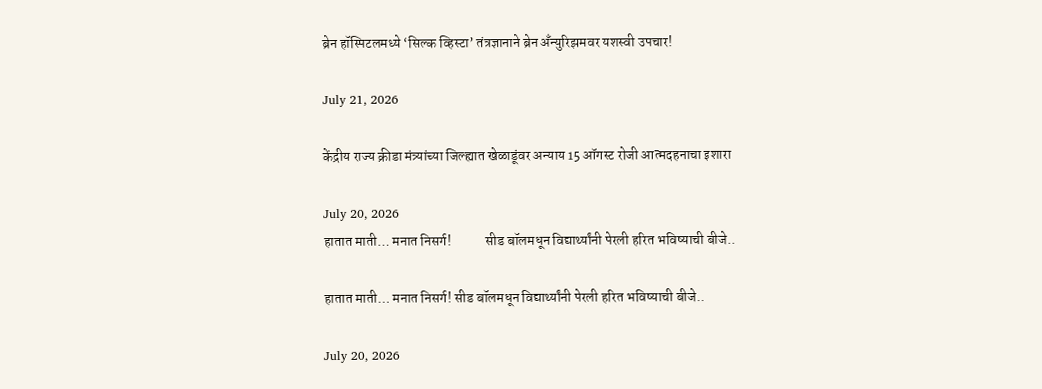ब्रेन हॉस्पिटलमध्ये ‘सिल्क व्हिस्टा’ तंत्रज्ञानाने ब्रेन अँन्युरिझमवर यशस्वी उपचार!

July 21, 2026

केंद्रीय राज्य क्रीडा मंत्र्यांच्या जिल्ह्यात खेळाडूंवर अन्याय 15 ऑगस्ट रोजी आत्मदहनाचा इशारा

July 20, 2026
हातात माती… मनात निसर्ग!            सीड बॉलमधून विद्यार्थ्यांनी पेरली हरित भविष्याची बीजे..

हातात माती… मनात निसर्ग! सीड बॉलमधून विद्यार्थ्यांनी पेरली हरित भविष्याची बीजे..

July 20, 2026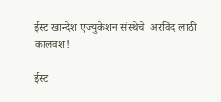ईस्ट खान्देश एज्युकेशन संस्थेचे  अरविंद लाठी कालवश!

ईस्ट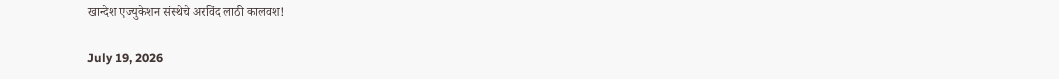खान्देश एज्युकेशन संस्थेचे अरविंद लाठी कालवश!

July 19, 2026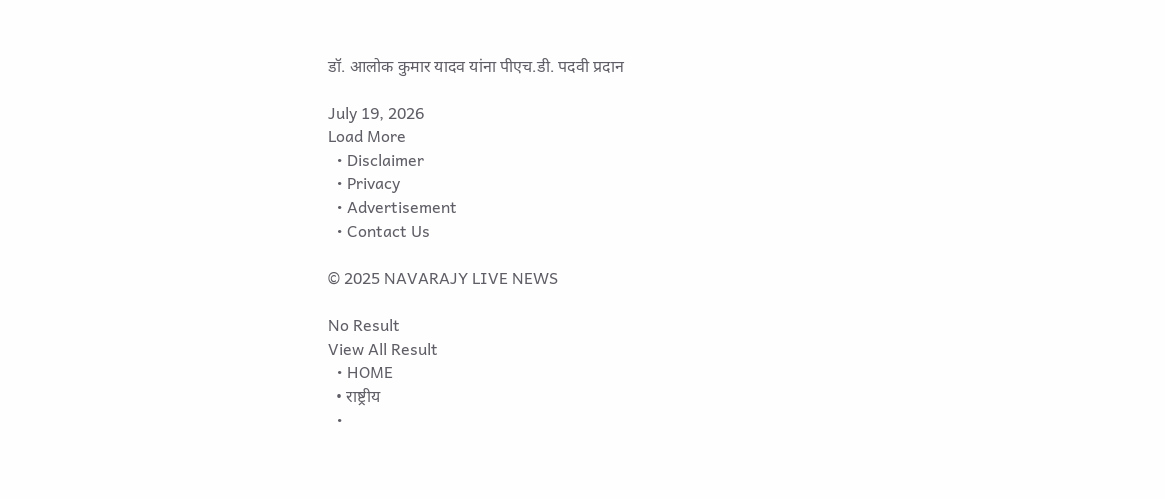डॉ. आलोक कुमार यादव यांना पीएच.डी. पदवी प्रदान

July 19, 2026
Load More
  • Disclaimer
  • Privacy
  • Advertisement
  • Contact Us

© 2025 NAVARAJY LIVE NEWS

No Result
View All Result
  • HOME
  • राष्ट्रीय
  •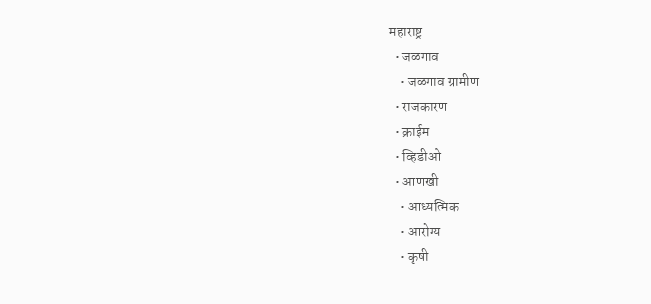महाराष्ट्र
  • जळगाव
    • जळगाव ग्रामीण
  • राजकारण
  • क्राईम
  • व्हिडीओ
  • आणखी
    • आध्यत्मिक
    • आरोग्य
    • कृषी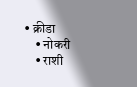• क्रीडा
    • नोकरी
    • राशी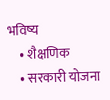भविष्य
    • शैक्षणिक
    • सरकारी योजना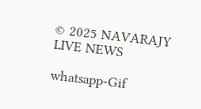© 2025 NAVARAJY LIVE NEWS

whatsapp-Gif